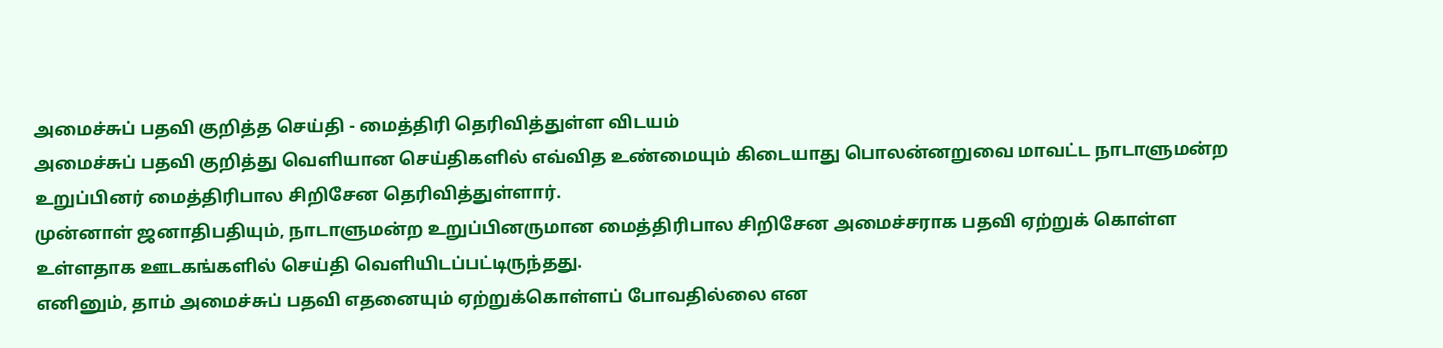அமைச்சுப் பதவி குறித்த செய்தி - மைத்திரி தெரிவித்துள்ள விடயம்
அமைச்சுப் பதவி குறித்து வெளியான செய்திகளில் எவ்வித உண்மையும் கிடையாது பொலன்னறுவை மாவட்ட நாடாளுமன்ற உறுப்பினர் மைத்திரிபால சிறிசேன தெரிவித்துள்ளார்.
முன்னாள் ஜனாதிபதியும், நாடாளுமன்ற உறுப்பினருமான மைத்திரிபால சிறிசேன அமைச்சராக பதவி ஏற்றுக் கொள்ள உள்ளதாக ஊடகங்களில் செய்தி வெளியிடப்பட்டிருந்தது.
எனினும், தாம் அமைச்சுப் பதவி எதனையும் ஏற்றுக்கொள்ளப் போவதில்லை என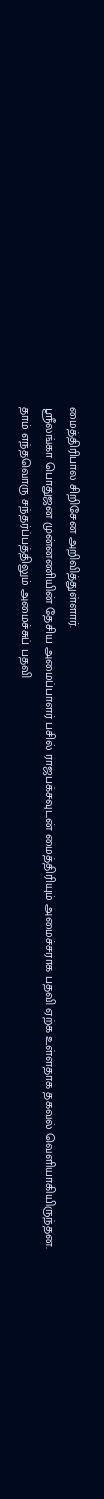மைத்திரிபால சிறிசேன அறிவித்துள்ளார்.
ஸ்ரீலங்கா பொதுஜன முன்னணியின் தேசிய அமைப்பாளர் பசில் ராஜபக்சவுடன் மைத்திரியும் அமைச்சராக பதவி ஏற்க உள்ளதாக தகவல் வெளியாகியிருந்தன.
தாம் எந்தவொரு சந்தர்ப்பத்திலும் அமைச்சுப் பதவி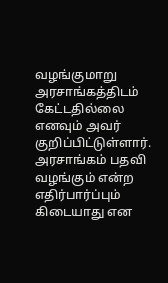வழங்குமாறு அரசாங்கத்திடம் கேட்டதில்லை எனவும் அவர் குறிப்பிட்டுள்ளார்.
அரசாங்கம் பதவி வழங்கும் என்ற எதிர்பார்ப்பும் கிடையாது என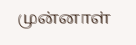முன்னாள்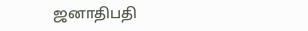ஜனாதிபதி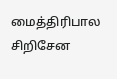மைத்திரிபால சிறிசேன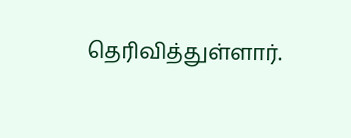தெரிவித்துள்ளார்.